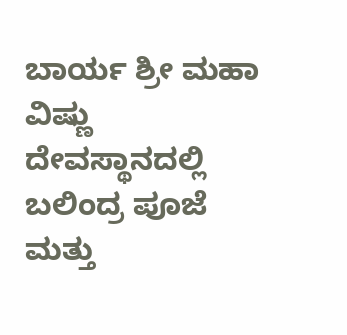ಬಾರ್ಯ ಶ್ರೀ ಮಹಾ ವಿಷ್ಣು ದೇವಸ್ಥಾನದಲ್ಲಿ ಬಲಿಂದ್ರ ಪೂಜೆ ಮತ್ತು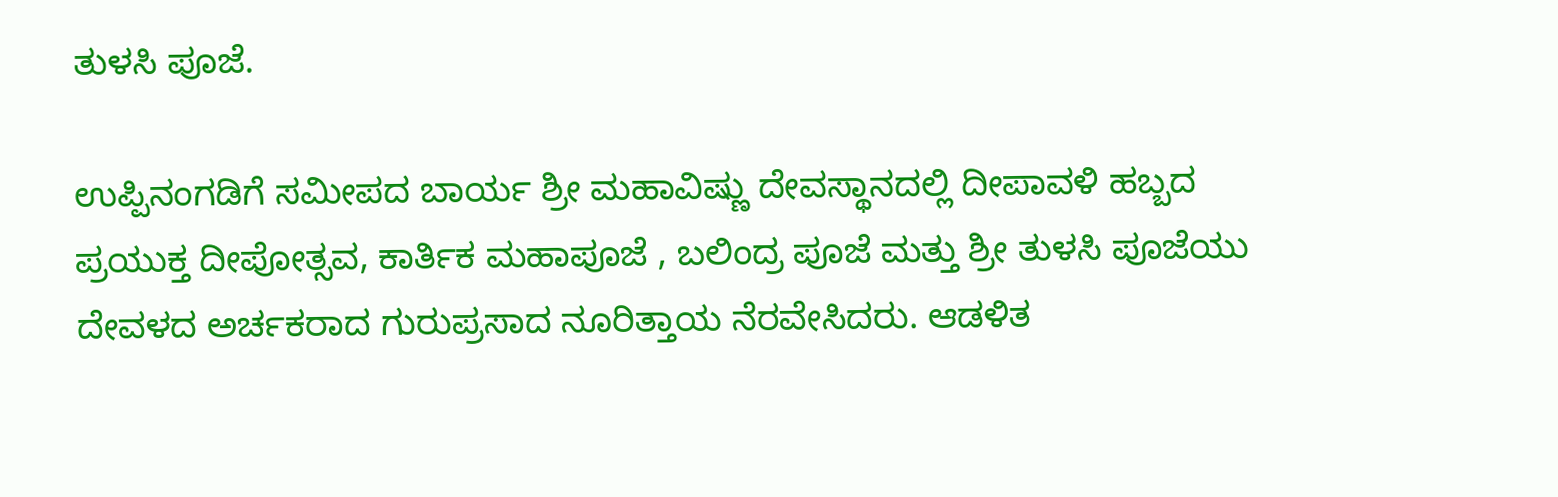ತುಳಸಿ ಪೂಜೆ.

ಉಪ್ಪಿನಂಗಡಿಗೆ ಸಮೀಪದ ಬಾರ್ಯ ಶ್ರೀ ಮಹಾವಿಷ್ಣು ದೇವಸ್ಥಾನದಲ್ಲಿ ದೀಪಾವಳಿ ಹಬ್ಬದ ಪ್ರಯುಕ್ತ ದೀಪೋತ್ಸವ, ಕಾರ್ತಿಕ ಮಹಾಪೂಜೆ , ಬಲಿಂದ್ರ ಪೂಜೆ ಮತ್ತು ಶ್ರೀ ತುಳಸಿ ಪೂಜೆಯು ದೇವಳದ ಅರ್ಚಕರಾದ ಗುರುಪ್ರಸಾದ ನೂರಿತ್ತಾಯ ನೆರವೇಸಿದರು. ಆಡಳಿತ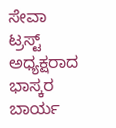ಸೇವಾ ಟ್ರಸ್ಟ್ ಅಧ್ಯಕ್ಷರಾದ ಭಾಸ್ಕರ ಬಾರ್ಯ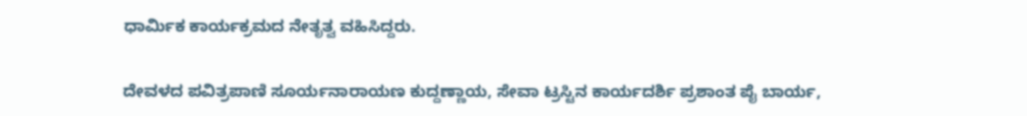ಧಾರ್ಮಿಕ ಕಾರ್ಯಕ್ರಮದ ನೇತೃತ್ವ ವಹಿಸಿದ್ದರು.

ದೇವಳದ ಪವಿತ್ರಪಾಣಿ ಸೂರ್ಯನಾರಾಯಣ ಕುದ್ದಣ್ಣಾಯ, ಸೇವಾ ಟ್ರಸ್ಟಿನ ಕಾರ್ಯದರ್ಶಿ ಪ್ರಶಾಂತ ಪೈ ಬಾರ್ಯ,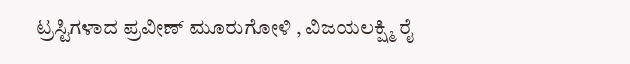ಟ್ರಸ್ಟಿಗಳಾದ ಪ್ರವೀಣ್ ಮೂರುಗೋಳಿ , ವಿಜಯಲಕ್ಷ್ಮಿ ರೈ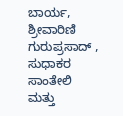ಬಾರ್ಯ, ಶ್ರೀವಾರಿಣಿ ಗುರುಪ್ರಸಾದ್ , ಸುಧಾಕರ ಸಾಂತೇಲಿ ಮತ್ತು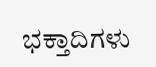ಭಕ್ತಾದಿಗಳು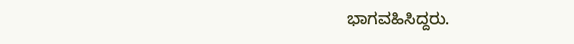ಭಾಗವಹಿಸಿದ್ದರು.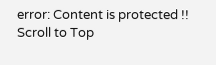error: Content is protected !!
Scroll to Top